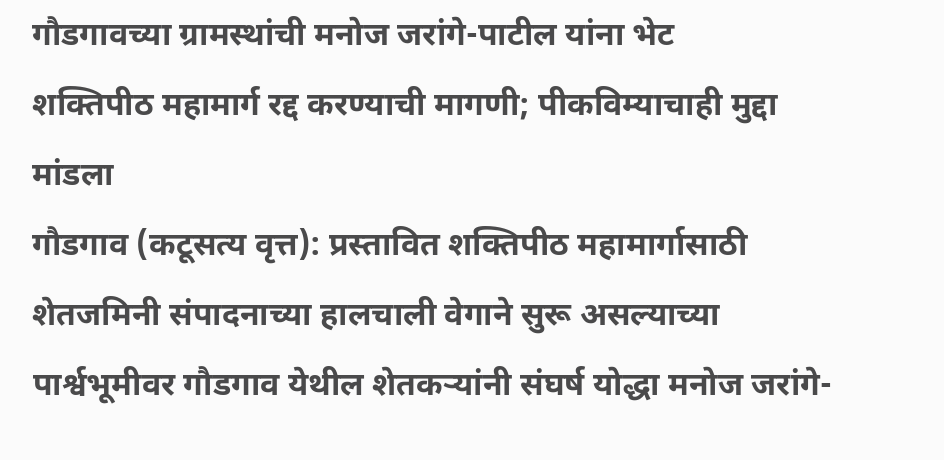गौडगावच्या ग्रामस्थांची मनोज जरांगे-पाटील यांना भेट
शक्तिपीठ महामार्ग रद्द करण्याची मागणी; पीकविम्याचाही मुद्दा मांडला
गौडगाव (कटूसत्य वृत्त): प्रस्तावित शक्तिपीठ महामार्गासाठी शेतजमिनी संपादनाच्या हालचाली वेगाने सुरू असल्याच्या पार्श्वभूमीवर गौडगाव येथील शेतकऱ्यांनी संघर्ष योद्धा मनोज जरांगे-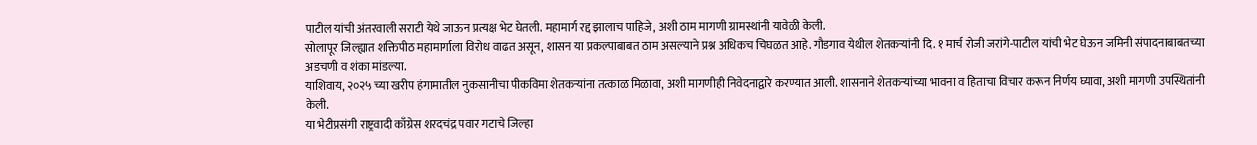पाटील यांची अंतरवाली सराटी येथे जाऊन प्रत्यक्ष भेट घेतली. महामार्ग रद्द झालाच पाहिजे, अशी ठाम मागणी ग्रामस्थांनी यावेळी केली.
सोलापूर जिल्ह्यात शक्तिपीठ महामार्गाला विरोध वाढत असून, शासन या प्रकल्पाबाबत ठाम असल्याने प्रश्न अधिकच चिघळत आहे. गौडगाव येथील शेतकऱ्यांनी दि. १ मार्च रोजी जरांगे-पाटील यांची भेट घेऊन जमिनी संपादनाबाबतच्या अडचणी व शंका मांडल्या.
याशिवाय, २०२५ च्या खरीप हंगामातील नुकसानीचा पीकविमा शेतकऱ्यांना तत्काळ मिळावा, अशी मागणीही निवेदनाद्वारे करण्यात आली. शासनाने शेतकऱ्यांच्या भावना व हिताचा विचार करून निर्णय घ्यावा, अशी मागणी उपस्थितांनी केली.
या भेटीप्रसंगी राष्ट्रवादी काँग्रेस शरदचंद्र पवार गटाचे जिल्हा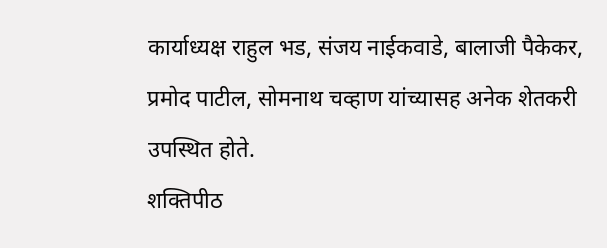कार्याध्यक्ष राहुल भड, संजय नाईकवाडे, बालाजी पैकेकर, प्रमोद पाटील, सोमनाथ चव्हाण यांच्यासह अनेक शेतकरी उपस्थित होते.
शक्तिपीठ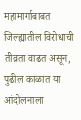महामार्गाबाबत जिल्ह्यातील विरोधाची तीव्रता वाढत असून, पुढील काळात या आंदोलनाला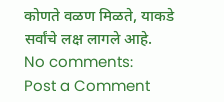कोणते वळण मिळते, याकडे सर्वांचे लक्ष लागले आहे.
No comments:
Post a Comment